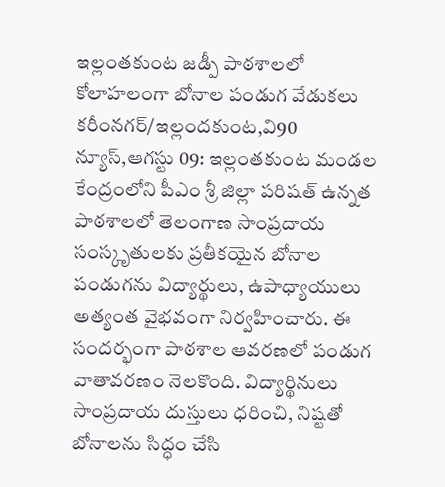ఇల్లంతకుంట జడ్పీ పాఠశాలలో కోలాహలంగా బోనాల పండుగ వేడుకలు
కరీంనగర్/ఇల్లందకుంట,వి90 న్యూస్,ఆగస్టు 09: ఇల్లంతకుంట మండల కేంద్రంలోని పీఎం శ్రీ జిల్లా పరిషత్ ఉన్నత పాఠశాలలో తెలంగాణ సాంప్రదాయ సంస్కృతులకు ప్రతీకయైన బోనాల పండుగను విద్యార్థులు, ఉపాధ్యాయులు అత్యంత వైభవంగా నిర్వహించారు. ఈ సందర్భంగా పాఠశాల ఆవరణలో పండుగ వాతావరణం నెలకొంది. విద్యార్థినులు సాంప్రదాయ దుస్తులు ధరించి, నిష్టతో బోనాలను సిద్ధం చేసి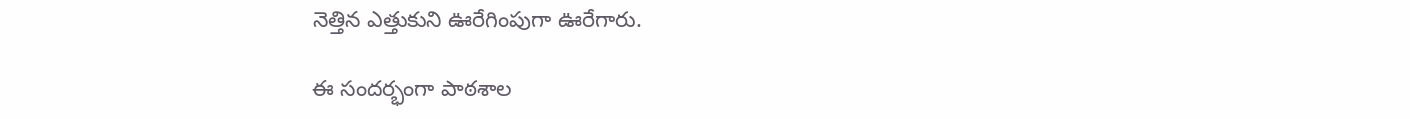నెత్తిన ఎత్తుకుని ఊరేగింపుగా ఊరేగారు.

ఈ సందర్భంగా పాఠశాల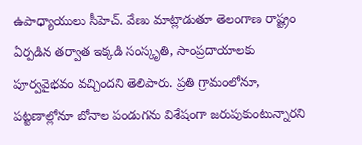ఉపాధ్యాయులు సీహెచ్. వేణు మాట్లాడుతూ తెలంగాణ రాష్ట్రం ఏర్పడిన తర్వాత ఇక్కడి సంస్కృతి, సాంప్రదాయాలకు పూర్వవైభవం వచ్చిందని తెలిపారు. ప్రతి గ్రామంలోనూ, పట్టణాల్లోనూ బోనాల పండుగను విశేషంగా జరుపుకుంటున్నారని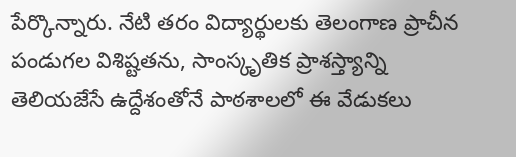పేర్కొన్నారు. నేటి తరం విద్యార్థులకు తెలంగాణ ప్రాచీన పండుగల విశిష్టతను, సాంస్కృతిక ప్రాశస్త్యాన్ని తెలియజేసే ఉద్దేశంతోనే పాఠశాలలో ఈ వేడుకలు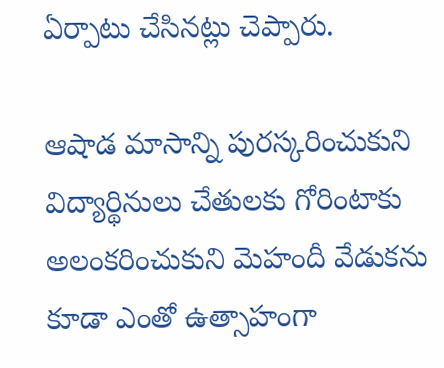ఏర్పాటు చేసినట్లు చెప్పారు.

ఆషాడ మాసాన్ని పురస్కరించుకుని విద్యార్థినులు చేతులకు గోరింటాకు అలంకరించుకుని మెహందీ వేడుకను కూడా ఎంతో ఉత్సాహంగా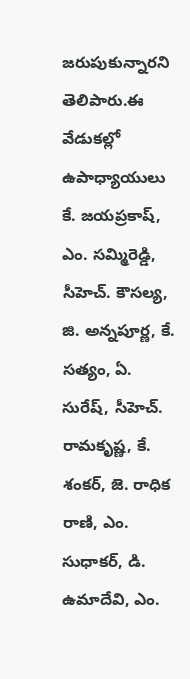జరుపుకున్నారని తెలిపారు.ఈ వేడుకల్లో ఉపాధ్యాయులు కే. జయప్రకాష్, ఎం. సమ్మిరెడ్డి, సీహెచ్. కౌసల్య, జి. అన్నపూర్ణ, కే. సత్యం, ఏ. సురేష్, సీహెచ్. రామకృష్ణ, కే. శంకర్, జె. రాధిక రాణి, ఎం. సుధాకర్, డి. ఉమాదేవి, ఎం.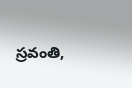స్రవంతి,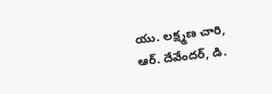యు. లక్ష్మణ చారి, ఆర్. దేవేందర్, డి.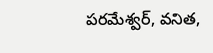పరమేశ్వర్, వనిత,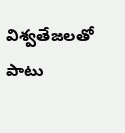విశ్వతేజలతో పాటు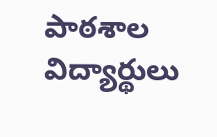పాఠశాల విద్యార్థులు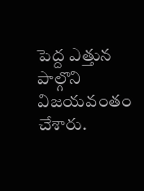పెద్ద ఎత్తున పాల్గొని విజయవంతం చేశారు.